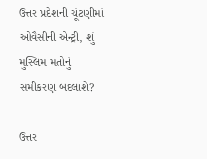ઉત્તર પ્રદેશની ચૂંટણીમાં ઓવૈસીની એન્ટ્રી, શું મુસ્લિમ મતોનું સમીકરણ બદલાશે?

ઉત્તર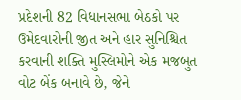પ્રદેશની 82 વિધાનસભા બેઠકો પર ઉમેદવારોની જીત અને હાર સુનિશ્ચિત કરવાની શક્તિ મુસ્લિમોને એક મજબુત વોટ બેંક બનાવે છે, જેને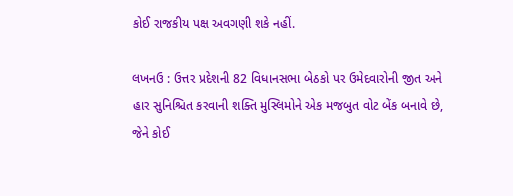કોઈ રાજકીય પક્ષ અવગણી શકે નહીં.

લખનઉ : ઉત્તર પ્રદેશની 82 વિધાનસભા બેઠકો પર ઉમેદવારોની જીત અને હાર સુનિશ્ચિત કરવાની શક્તિ મુસ્લિમોને એક મજબુત વોટ બેંક બનાવે છે, જેને કોઈ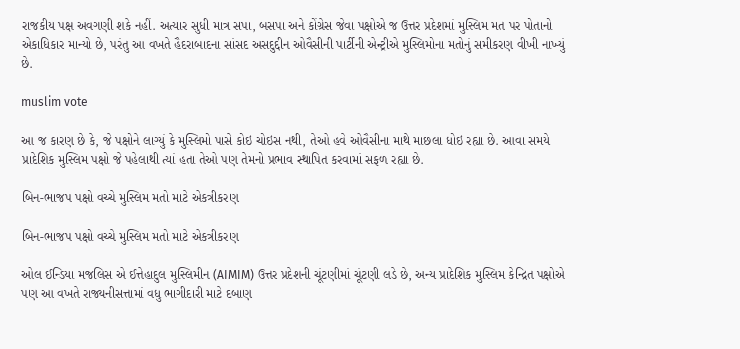રાજકીય પક્ષ અવગણી શકે નહીં. અત્યાર સુધી માત્ર સપા, બસપા અને કોંગ્રેસ જેવા પક્ષોએ જ ઉત્તર પ્રદેશમાં મુસ્લિમ મત પર પોતાનો એકાધિકાર માન્યો છે, પરંતુ આ વખતે હૈદરાબાદના સાંસદ અસદુદ્દીન ઓવૈસીની પાર્ટીની એન્ટ્રીએ મુસ્લિમોના મતોનું સમીકરણ વીખી નાખ્યું છે.

muslim vote

આ જ કારણ છે કે, જે પક્ષોને લાગ્યું કે મુસ્લિમો પાસે કોઇ ચોઇસ નથી, તેઓ હવે ઓવૈસીના માથે માછલા ધોઇ રહ્યા છે. આવા સમયે પ્રાદેશિક મુસ્લિમ પક્ષો જે પહેલાથી ત્યાં હતા તેઓ પણ તેમનો પ્રભાવ સ્થાપિત કરવામાં સફળ રહ્યા છે.

બિન-ભાજપ પક્ષો વચ્ચે મુસ્લિમ મતો માટે એકત્રીકરણ

બિન-ભાજપ પક્ષો વચ્ચે મુસ્લિમ મતો માટે એકત્રીકરણ

ઓલ ઈન્ડિયા મજલિસ એ ઈત્તેહાદુલ મુસ્લિમીન (AIMIM) ઉત્તર પ્રદેશની ચૂંટણીમાં ચૂંટણી લડે છે, અન્ય પ્રાદેશિક મુસ્લિમ કેન્દ્રિત પક્ષોએ પણ આ વખતે રાજ્યનીસત્તામાં વધુ ભાગીદારી માટે દબાણ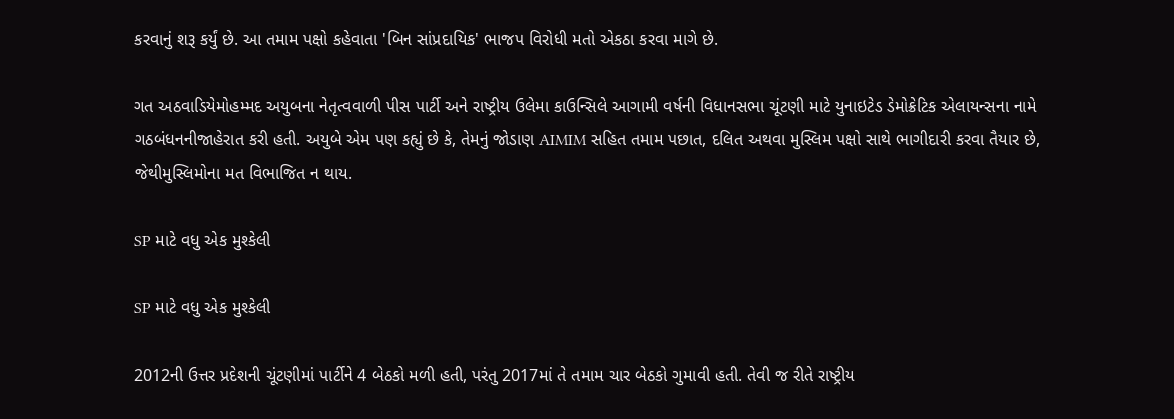કરવાનું શરૂ કર્યું છે. આ તમામ પક્ષો કહેવાતા 'બિન સાંપ્રદાયિક' ભાજપ વિરોધી મતો એકઠા કરવા માગે છે.

ગત અઠવાડિયેમોહમ્મદ અયુબના નેતૃત્વવાળી પીસ પાર્ટી અને રાષ્ટ્રીય ઉલેમા કાઉન્સિલે આગામી વર્ષની વિધાનસભા ચૂંટણી માટે યુનાઇટેડ ડેમોક્રેટિક એલાયન્સના નામે ગઠબંધનનીજાહેરાત કરી હતી. અયુબે એમ પણ કહ્યું છે કે, તેમનું જોડાણ AIMIM સહિત તમામ પછાત, દલિત અથવા મુસ્લિમ પક્ષો સાથે ભાગીદારી કરવા તૈયાર છે, જેથીમુસ્લિમોના મત વિભાજિત ન થાય.

SP માટે વધુ એક મુશ્કેલી

SP માટે વધુ એક મુશ્કેલી

2012ની ઉત્તર પ્રદેશની ચૂંટણીમાં પાર્ટીને 4 બેઠકો મળી હતી, પરંતુ 2017માં તે તમામ ચાર બેઠકો ગુમાવી હતી. તેવી જ રીતે રાષ્ટ્રીય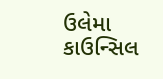ઉલેમા કાઉન્સિલ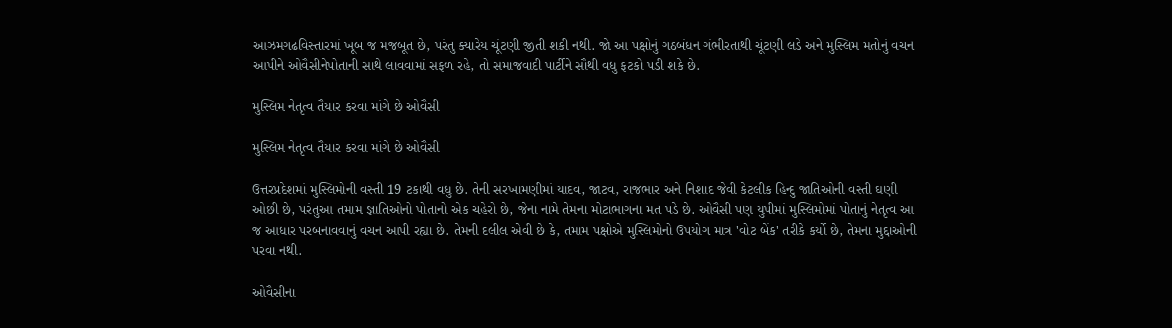આઝમગઢવિસ્તારમાં ખૂબ જ મજબૂત છે, પરંતુ ક્યારેય ચૂંટણી જીતી શકી નથી. જો આ પક્ષોનું ગઠબંધન ગંભીરતાથી ચૂંટણી લડે અને મુસ્લિમ મતોનું વચન આપીને ઓવૈસીનેપોતાની સાથે લાવવામાં સફળ રહે, તો સમાજવાદી પાર્ટીને સૌથી વધુ ફટકો પડી શકે છે.

મુસ્લિમ નેતૃત્વ તૈયાર કરવા માંગે છે ઓવૈસી

મુસ્લિમ નેતૃત્વ તૈયાર કરવા માંગે છે ઓવૈસી

ઉત્તરપ્રદેશમાં મુસ્લિમોની વસ્તી 19 ટકાથી વધુ છે. તેની સરખામણીમાં યાદવ, જાટવ, રાજભાર અને નિશાદ જેવી કેટલીક હિન્દુ જાતિઓની વસ્તી ઘણી ઓછી છે, પરંતુઆ તમામ જ્ઞાતિઓનો પોતાનો એક ચહેરો છે, જેના નામે તેમના મોટાભાગના મત પડે છે. ઓવૈસી પણ યુપીમાં મુસ્લિમોમાં પોતાનું નેતૃત્વ આ જ આધાર પરબનાવવાનું વચન આપી રહ્યા છે. તેમની દલીલ એવી છે કે, તમામ પક્ષોએ મુસ્લિમોનો ઉપયોગ માત્ર 'વોટ બેંક' તરીકે કર્યો છે, તેમના મુદ્દાઓની પરવા નથી.

ઓવૈસીના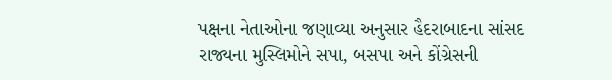પક્ષના નેતાઓના જણાવ્યા અનુસાર હૈદરાબાદના સાંસદ રાજ્યના મુસ્લિમોને સપા, બસપા અને કોંગ્રેસની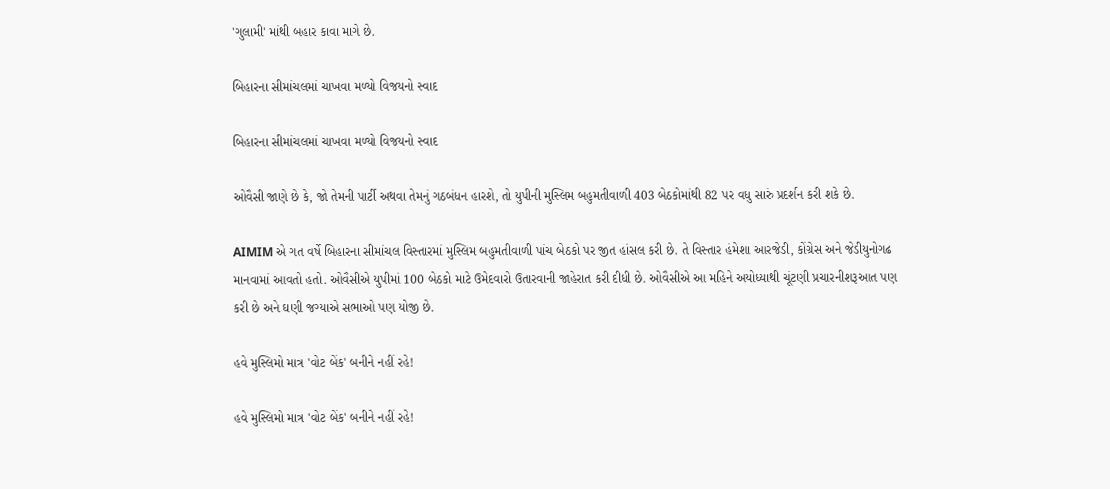'ગુલામી' માંથી બહાર કાવા માગે છે.

બિહારના સીમાંચલમાં ચાખવા મળ્યો વિજયનો સ્વાદ

બિહારના સીમાંચલમાં ચાખવા મળ્યો વિજયનો સ્વાદ

ઓવૈસી જાણે છે કે, જો તેમની પાર્ટી અથવા તેમનું ગઠબંધન હારશે, તો યુપીની મુસ્લિમ બહુમતીવાળી 403 બેઠકોમાંથી 82 પર વધુ સારું પ્રદર્શન કરી શકે છે.

AIMIM એ ગત વર્ષે બિહારના સીમાંચલ વિસ્તારમાં મુસ્લિમ બહુમતીવાળી પાંચ બેઠકો પર જીત હાંસલ કરી છે. તે વિસ્તાર હંમેશા આરજેડી, કોંગ્રેસ અને જેડીયુનોગઢ માનવામાં આવતો હતો. ઓવૈસીએ યુપીમાં 100 બેઠકો માટે ઉમેદવારો ઉતારવાની જાહેરાત કરી દીધી છે. ઓવૈસીએ આ મહિને અયોધ્યાથી ચૂંટણી પ્રચારનીશરૂઆત પણ કરી છે અને ઘણી જગ્યાએ સભાઓ પણ યોજી છે.

હવે મુસ્લિમો માત્ર 'વોટ બેંક' બનીને નહીં રહે!

હવે મુસ્લિમો માત્ર 'વોટ બેંક' બનીને નહીં રહે!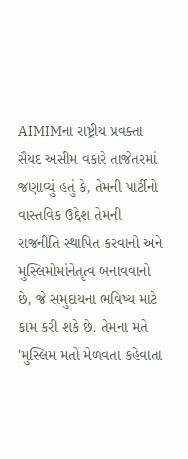AIMIMના રાષ્ટ્રીય પ્રવક્તા સૈયદ અસીમ વકારે તાજેતરમાં જણાવ્યું હતું કે, તેમની પાર્ટીનો વાસ્તવિક ઉદ્દેશ તેમની રાજનીતિ સ્થાપિત કરવાનો અને મુસ્લિમોમાંનેતૃત્વ બનાવવાનો છે, જે સમુદાયના ભવિષ્ય માટે કામ કરી શકે છે. તેમના મતે 'મુસ્લિમ મતો મેળવતા કહેવાતા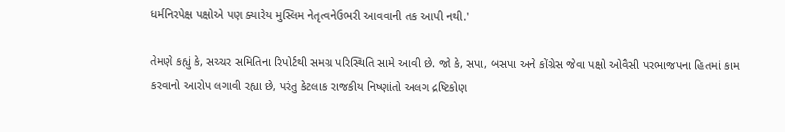ધર્મનિરપેક્ષ પક્ષોએ પણ ક્યારેય મુસ્લિમ નેતૃત્વનેઉભરી આવવાની તક આપી નથી.'

તેમણે કહ્યું કે, સચ્ચર સમિતિના રિપોર્ટથી સમગ્ર પરિસ્થિતિ સામે આવી છે. જો કે, સપા, બસપા અને કોંગ્રેસ જેવા પક્ષો ઓવૈસી પરભાજપના હિતમાં કામ કરવાનો આરોપ લગાવી રહ્યા છે, પરંતુ કેટલાક રાજકીય નિષ્ણાંતો અલગ દ્રષ્ટિકોણ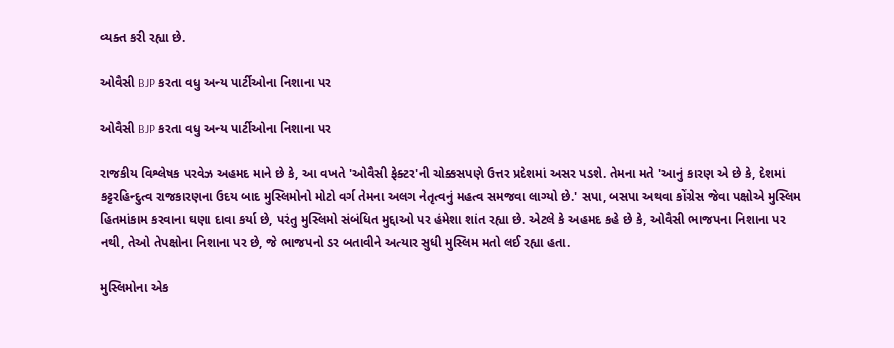વ્યક્ત કરી રહ્યા છે.

ઓવૈસી BJP કરતા વધુ અન્ય પાર્ટીઓના નિશાના પર

ઓવૈસી BJP કરતા વધુ અન્ય પાર્ટીઓના નિશાના પર

રાજકીય વિશ્લેષક પરવેઝ અહમદ માને છે કે, આ વખતે 'ઓવૈસી ફેક્ટર'ની ચોક્કસપણે ઉત્તર પ્રદેશમાં અસર પડશે. તેમના મતે 'આનું કારણ એ છે કે, દેશમાં કટ્ટરહિન્દુત્વ રાજકારણના ઉદય બાદ મુસ્લિમોનો મોટો વર્ગ તેમના અલગ નેતૃત્વનું મહત્વ સમજવા લાગ્યો છે.' સપા, બસપા અથવા કોંગ્રેસ જેવા પક્ષોએ મુસ્લિમ હિતમાંકામ કરવાના ઘણા દાવા કર્યા છે, પરંતુ મુસ્લિમો સંબંધિત મુદ્દાઓ પર હંમેશા શાંત રહ્યા છે. એટલે કે અહમદ કહે છે કે, ઓવૈસી ભાજપના નિશાના પર નથી, તેઓ તેપક્ષોના નિશાના પર છે, જે ભાજપનો ડર બતાવીને અત્યાર સુધી મુસ્લિમ મતો લઈ રહ્યા હતા.

મુસ્લિમોના એક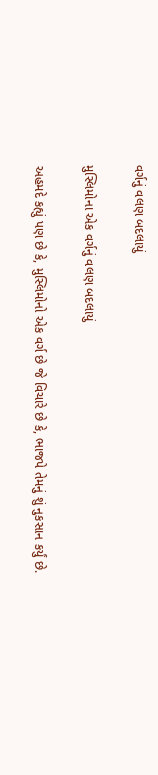વર્ગનું વલણ બદલાયું

મુસ્લિમોના એક વર્ગનું વલણ બદલાયું

અહમદે કહ્યું પણ છે કે, મુસ્લિમોનો એક વર્ગ છે જે વિચારે છે કે, ભાજપે તેમનું શું નુકસાન કર્યું છે.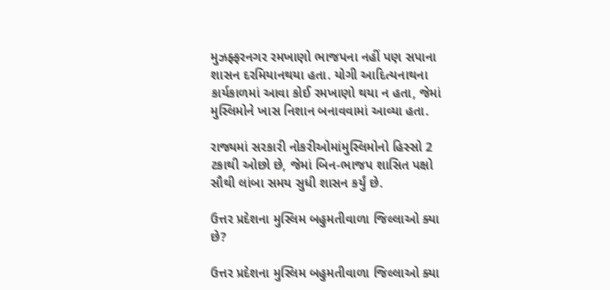મુઝફ્ફરનગર રમખાણો ભાજપના નહીં પણ સપાના શાસન દરમિયાનથયા હતા. યોગી આદિત્યનાથના કાર્યકાળમાં આવા કોઈ રમખાણો થયા ન હતા, જેમાં મુસ્લિમોને ખાસ નિશાન બનાવવામાં આવ્યા હતા.

રાજ્યમાં સરકારી નોકરીઓમાંમુસ્લિમોનો હિસ્સો 2 ટકાથી ઓછો છે, જેમાં બિન-ભાજપ શાસિત પક્ષો સૌથી લાંબા સમય સુધી શાસન કર્યું છે.

ઉત્તર પ્રદેશના મુસ્લિમ બહુમતીવાળા જિલ્લાઓ ક્યા છે?

ઉત્તર પ્રદેશના મુસ્લિમ બહુમતીવાળા જિલ્લાઓ ક્યા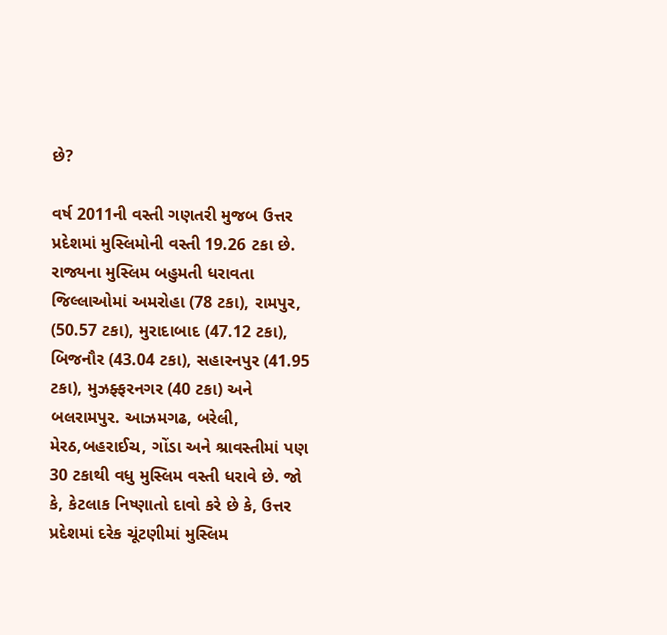છે?

વર્ષ 2011ની વસ્તી ગણતરી મુજબ ઉત્તર પ્રદેશમાં મુસ્લિમોની વસ્તી 19.26 ટકા છે. રાજ્યના મુસ્લિમ બહુમતી ધરાવતા જિલ્લાઓમાં અમરોહા (78 ટકા), રામપુર, (50.57 ટકા), મુરાદાબાદ (47.12 ટકા), બિજનૌર (43.04 ટકા), સહારનપુર (41.95 ટકા), મુઝફ્ફરનગર (40 ટકા) અને બલરામપુર. આઝમગઢ, બરેલી, મેરઠ,બહરાઈચ, ગોંડા અને શ્રાવસ્તીમાં પણ 30 ટકાથી વધુ મુસ્લિમ વસ્તી ધરાવે છે. જો કે, કેટલાક નિષ્ણાતો દાવો કરે છે કે, ઉત્તર પ્રદેશમાં દરેક ચૂંટણીમાં મુસ્લિમ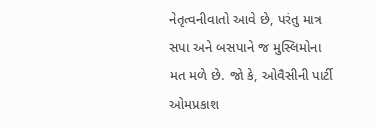નેતૃત્વનીવાતો આવે છે, પરંતુ માત્ર સપા અને બસપાને જ મુસ્લિમોના મત મળે છે. જો કે, ઓવૈસીની પાર્ટી ઓમપ્રકાશ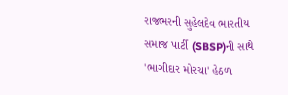રાજભરની સુહેલદેવ ભારતીય સમાજ પાર્ટી (SBSP)ની સાથે 'ભાગીદાર મોરચા' હેઠળ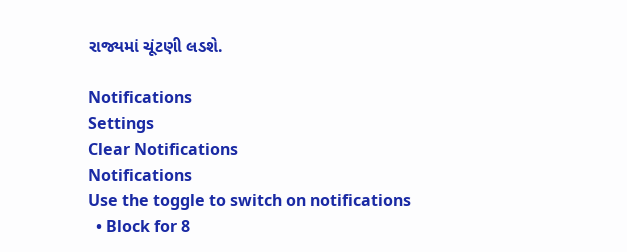રાજ્યમાં ચૂંટણી લડશે.

Notifications
Settings
Clear Notifications
Notifications
Use the toggle to switch on notifications
  • Block for 8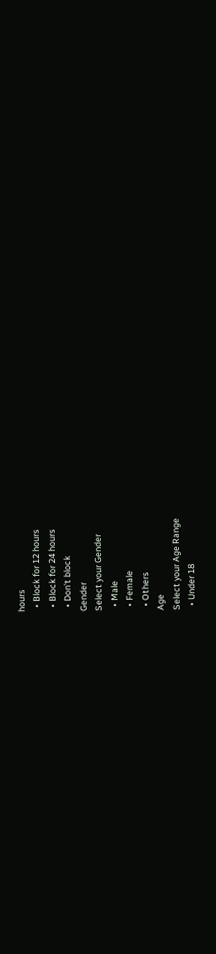hours
  • Block for 12 hours
  • Block for 24 hours
  • Don't block
Gender
Select your Gender
  • Male
  • Female
  • Others
Age
Select your Age Range
  • Under 18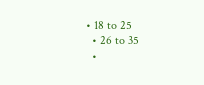• 18 to 25
  • 26 to 35
  •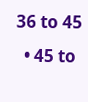36 to 45
  • 45 to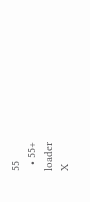55
  • 55+
loader
X